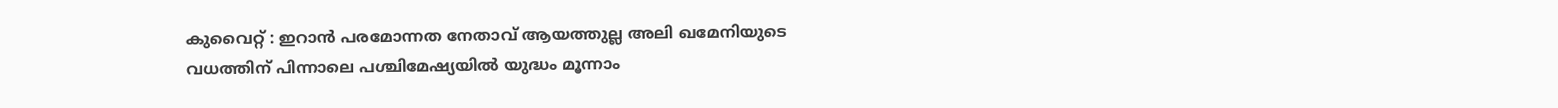കുവൈറ്റ് : ഇറാൻ പരമോന്നത നേതാവ് ആയത്തുല്ല അലി ഖമേനിയുടെ വധത്തിന് പിന്നാലെ പശ്ചിമേഷ്യയിൽ യുദ്ധം മൂന്നാം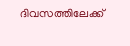ദിവസത്തിലേക്ക്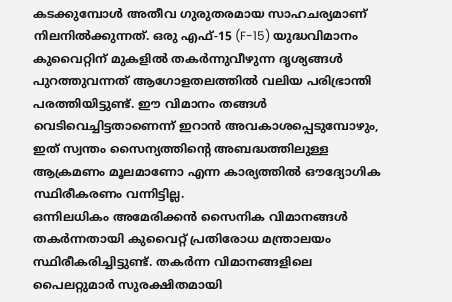കടക്കുമ്പോൾ അതീവ ഗുരുതരമായ സാഹചര്യമാണ് നിലനിൽക്കുന്നത്. ഒരു എഫ്-15 (F-15) യുദ്ധവിമാനം കുവൈറ്റിന് മുകളിൽ തകർന്നുവീഴുന്ന ദൃശ്യങ്ങൾ പുറത്തുവന്നത് ആഗോളതലത്തിൽ വലിയ പരിഭ്രാന്തി പരത്തിയിട്ടുണ്ട്. ഈ വിമാനം തങ്ങൾ വെടിവെച്ചിട്ടതാണെന്ന് ഇറാൻ അവകാശപ്പെടുമ്പോഴും, ഇത് സ്വന്തം സൈന്യത്തിന്റെ അബദ്ധത്തിലുള്ള ആക്രമണം മൂലമാണോ എന്ന കാര്യത്തിൽ ഔദ്യോഗിക സ്ഥിരീകരണം വന്നിട്ടില്ല.
ഒന്നിലധികം അമേരിക്കൻ സൈനിക വിമാനങ്ങൾ തകർന്നതായി കുവൈറ്റ് പ്രതിരോധ മന്ത്രാലയം സ്ഥിരീകരിച്ചിട്ടുണ്ട്. തകർന്ന വിമാനങ്ങളിലെ പൈലറ്റുമാർ സുരക്ഷിതമായി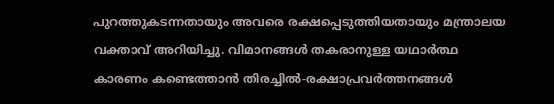പുറത്തുകടന്നതായും അവരെ രക്ഷപ്പെടുത്തിയതായും മന്ത്രാലയ വക്താവ് അറിയിച്ചു. വിമാനങ്ങൾ തകരാനുള്ള യഥാർത്ഥ കാരണം കണ്ടെത്താൻ തിരച്ചിൽ-രക്ഷാപ്രവർത്തനങ്ങൾ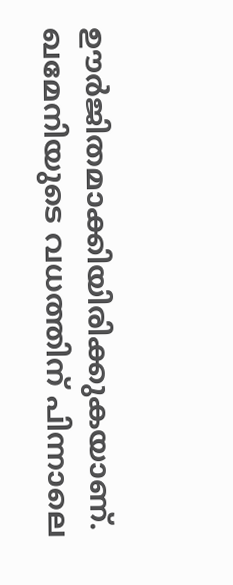ഊർജിതമാക്കിയിരിക്കുകയാണ്. ഖമേനിയുടെ വധത്തിന് പിന്നാലെ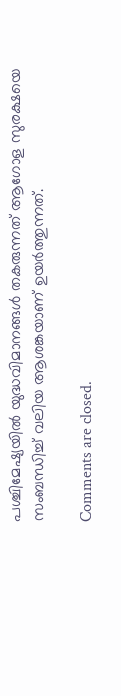പശ്ചിമേഷ്യയിൽ യുദ്ധവിമാനങ്ങൾ തകരുന്നത് ആഗോള സുരക്ഷയെ സംബന്ധിച്ച് വലിയ ആശങ്കയാണ് ഉയർത്തുന്നത്.

Comments are closed.